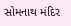સોમનાથ મંદિર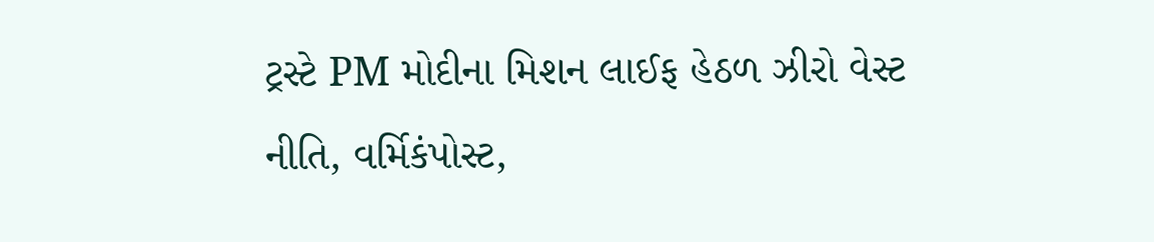ટ્રસ્ટે PM મોદીના મિશન લાઈફ હેઠળ ઝીરો વેસ્ટ નીતિ, વર્મિકંપોસ્ટ,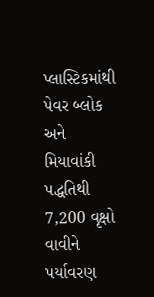પ્લાસ્ટિકમાંથી પેવર બ્લોક અને મિયાવાંકી પદ્ધતિથી 7,200 વૃક્ષો વાવીને પર્યાવરણ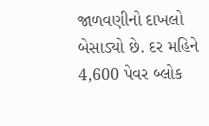જાળવણીનો દાખલો બેસાડ્યો છે. દર મહિને 4,600 પેવર બ્લોક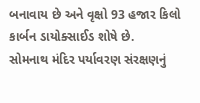બનાવાય છે અને વૃક્ષો 93 હજાર કિલો કાર્બન ડાયોક્સાઈડ શોષે છે.
સોમનાથ મંદિર પર્યાવરણ સંરક્ષણનું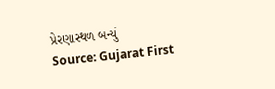પ્રેરણાસ્થળ બન્યું
Source: Gujarat First